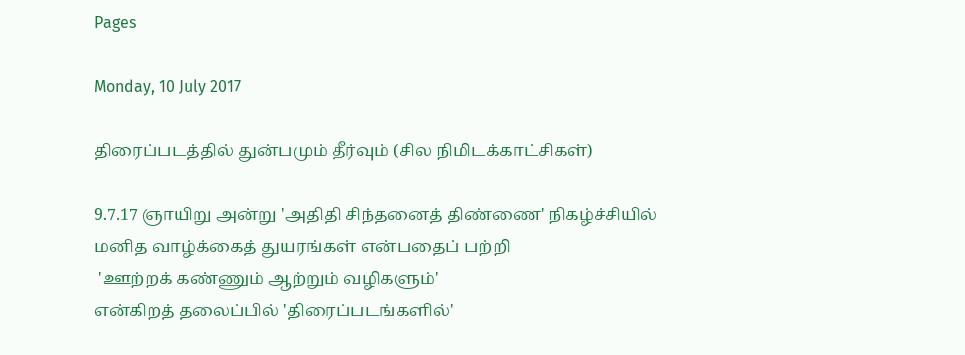Pages

Monday, 10 July 2017

திரைப்படத்தில் துன்பமும் தீர்வும் (சில நிமிடக்காட்சிகள்)

9.7.17 ஞாயிறு அன்று 'அதிதி சிந்தனைத் திண்ணை' நிகழ்ச்சியில்
மனித வாழ்க்கைத் துயரங்கள் என்பதைப் பற்றி
 'ஊற்றக் கண்ணும் ஆற்றும் வழிகளும்'
என்கிறத் தலைப்பில் 'திரைப்படங்களில்'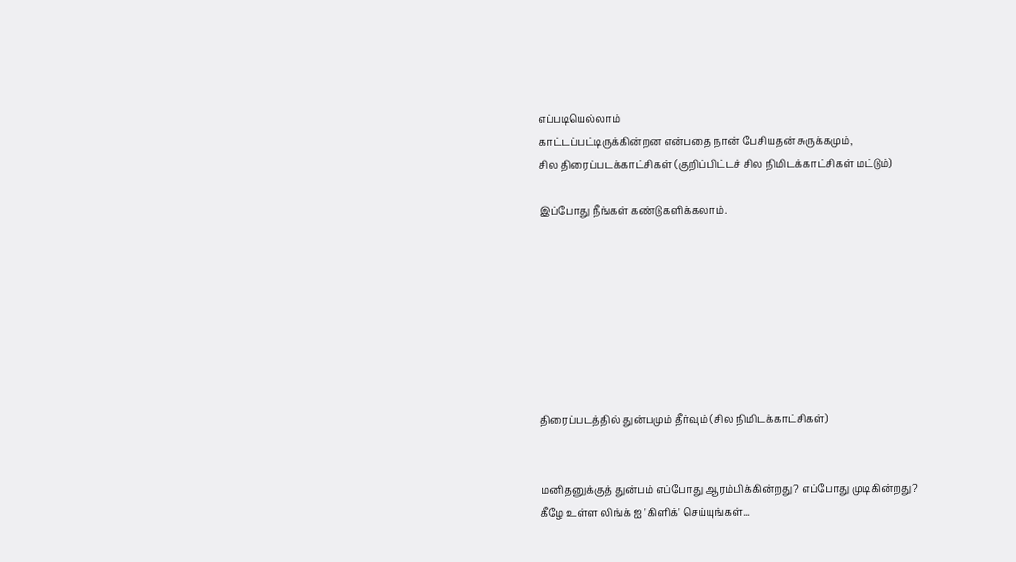எப்படியெல்லாம்
காட்டப்பட்டிருக்கின்றன என்பதை நான் பேசியதன் சுருக்கமும்,
சில திரைப்படக்காட்சிகள் (குறிப்பிட்டச் சில நிமிடக்காட்சிகள் மட்டும்)

இப்போது நீங்கள் கண்டுகளிக்கலாம்.








திரைப்படத்தில் துன்பமும் தீர்வும் (சில நிமிடக்காட்சிகள்)


மனிதனுக்குத் துன்பம் எப்போது ஆரம்பிக்கின்றது? எப்போது முடிகின்றது?
கீழே உள்ள லிங்க் ஐ 'கிளிக்' செய்யுங்கள்...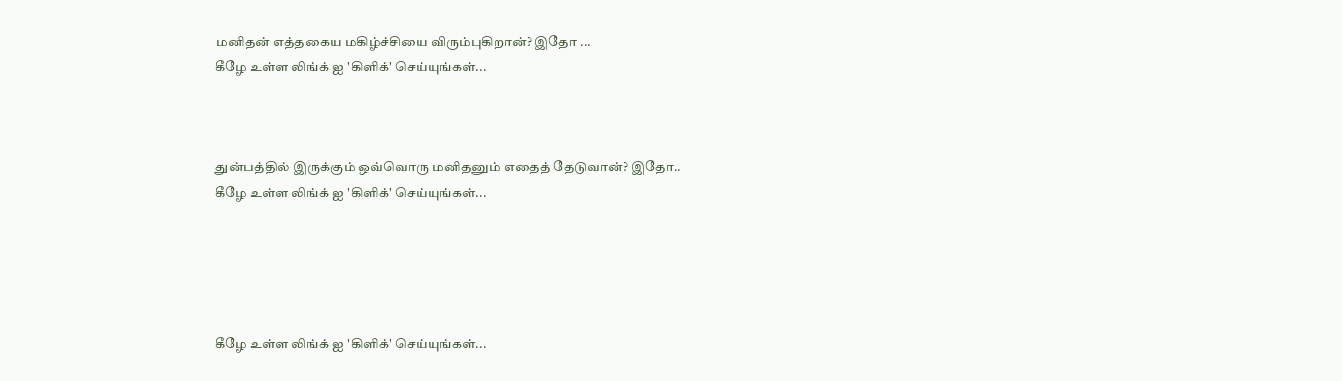மனிதன் எத்தகைய மகிழ்ச்சியை விரும்புகிறான்? இதோ ...
கீழே உள்ள லிங்க் ஐ 'கிளிக்' செய்யுங்கள்...



துன்பத்தில் இருக்கும் ஒவ்வொரு மனிதனும் எதைத் தேடுவான்? இதோ..
கீழே உள்ள லிங்க் ஐ 'கிளிக்' செய்யுங்கள்...





கீழே உள்ள லிங்க் ஐ 'கிளிக்' செய்யுங்கள்...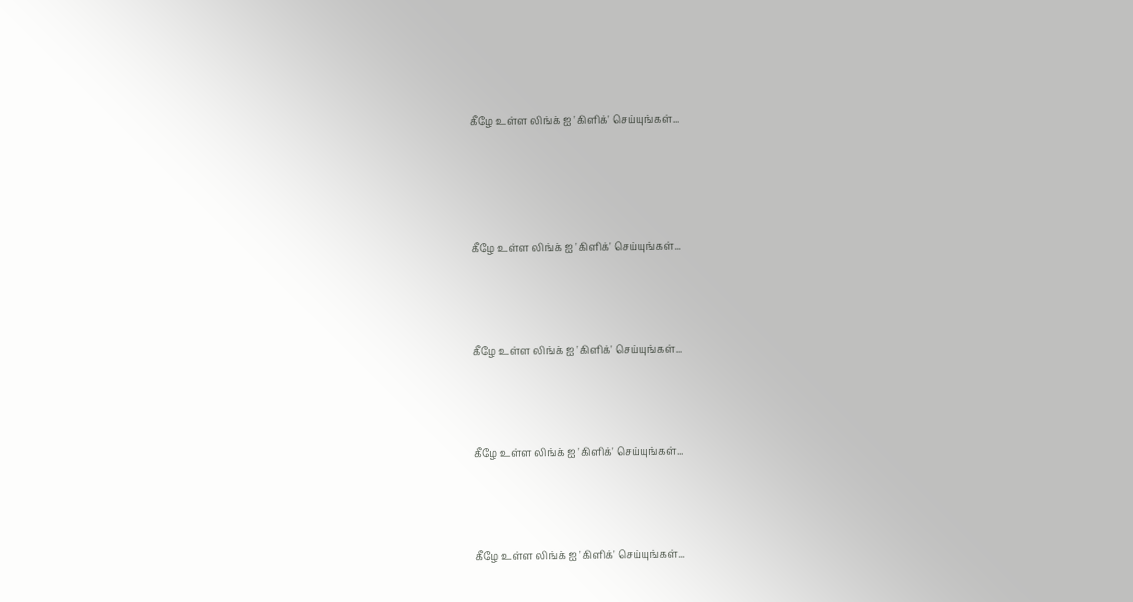கீழே உள்ள லிங்க் ஐ 'கிளிக்' செய்யுங்கள்...




கீழே உள்ள லிங்க் ஐ 'கிளிக்' செய்யுங்கள்...



கீழே உள்ள லிங்க் ஐ 'கிளிக்' செய்யுங்கள்...



கீழே உள்ள லிங்க் ஐ 'கிளிக்' செய்யுங்கள்...



கீழே உள்ள லிங்க் ஐ 'கிளிக்' செய்யுங்கள்...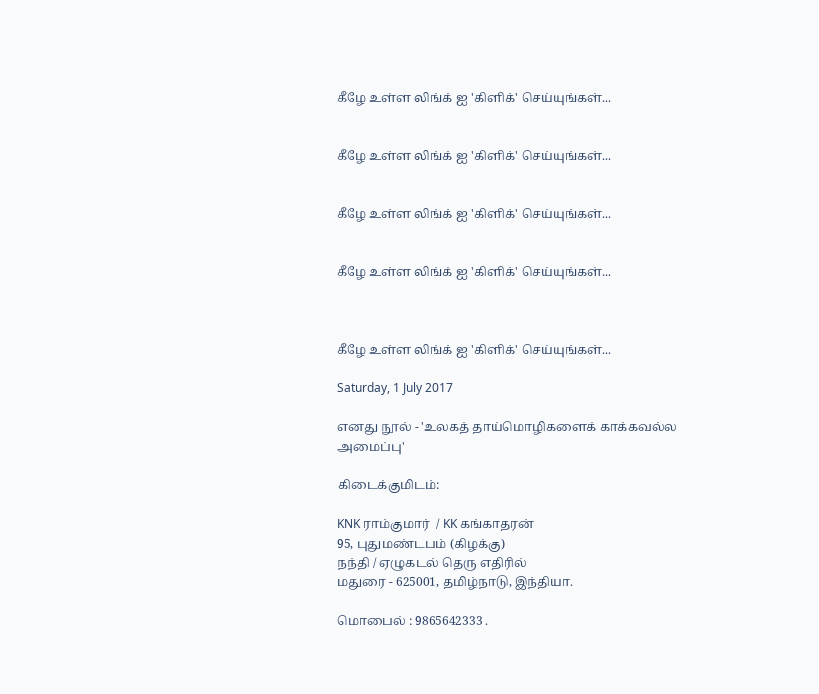கீழே உள்ள லிங்க் ஐ 'கிளிக்' செய்யுங்கள்...


கீழே உள்ள லிங்க் ஐ 'கிளிக்' செய்யுங்கள்...


கீழே உள்ள லிங்க் ஐ 'கிளிக்' செய்யுங்கள்...


கீழே உள்ள லிங்க் ஐ 'கிளிக்' செய்யுங்கள்...



கீழே உள்ள லிங்க் ஐ 'கிளிக்' செய்யுங்கள்...

Saturday, 1 July 2017

எனது நூல் - 'உலகத் தாய்மொழிகளைக் காக்கவல்ல அமைப்பு'

கிடைக்குமிடம்:

KNK ராம்குமார்  / KK கங்காதரன்
95, புதுமண்டபம் (கிழக்கு)
நந்தி / ஏழுகடல் தெரு எதிரில்
மதுரை - 625001, தமிழ்நாடு, இந்தியா.

மொபைல் : 9865642333 .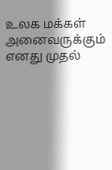உலக மக்கள் அனைவருக்கும்
எனது முதல்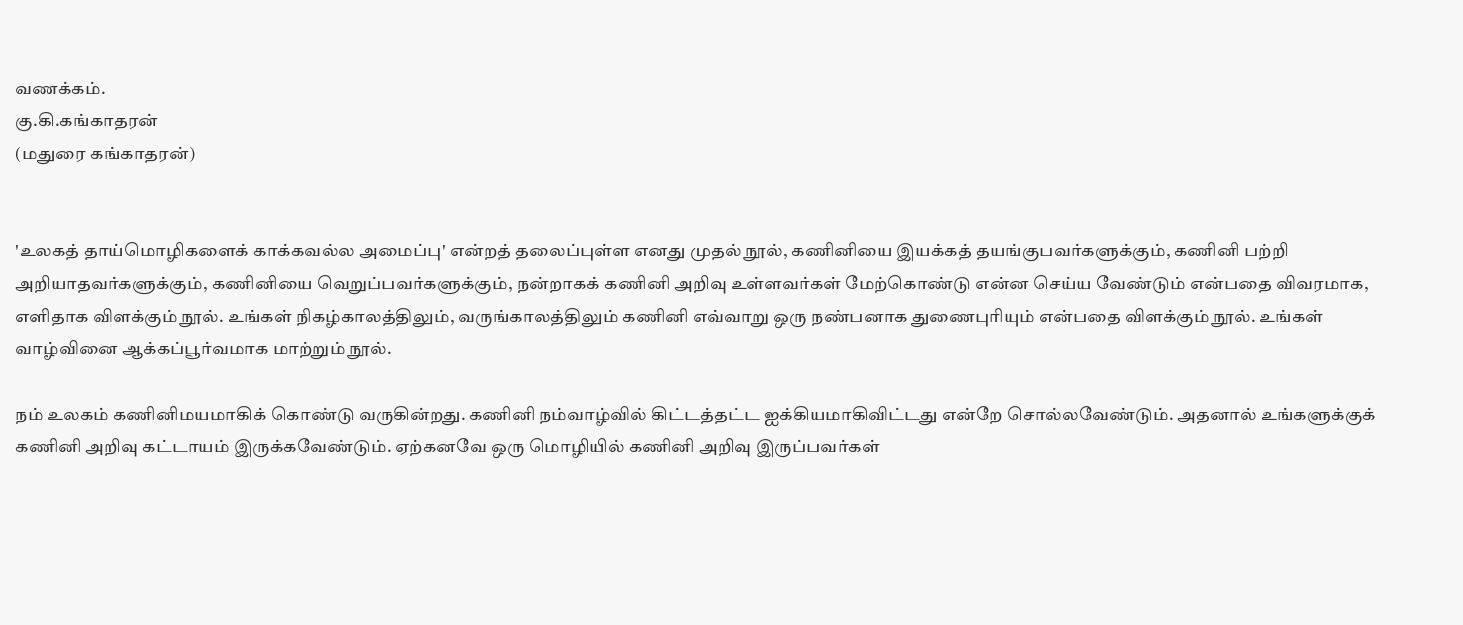வணக்கம்.
கு.கி.கங்காதரன்
(மதுரை கங்காதரன்)


'உலகத் தாய்மொழிகளைக் காக்கவல்ல அமைப்பு' என்றத் தலைப்புள்ள எனது முதல் நூல், கணினியை இயக்கத் தயங்குபவர்களுக்கும், கணினி பற்றி அறியாதவர்களுக்கும், கணினியை வெறுப்பவர்களுக்கும், நன்றாகக் கணினி அறிவு உள்ளவர்கள் மேற்கொண்டு என்ன செய்ய வேண்டும் என்பதை விவரமாக, எளிதாக விளக்கும் நூல். உங்கள் நிகழ்காலத்திலும், வருங்காலத்திலும் கணினி எவ்வாறு ஒரு நண்பனாக துணைபுரியும் என்பதை விளக்கும் நூல். உங்கள் வாழ்வினை ஆக்கப்பூர்வமாக மாற்றும் நூல்.

நம் உலகம் கணினிமயமாகிக் கொண்டு வருகின்றது. கணினி நம்வாழ்வில் கிட்டத்தட்ட ஐக்கியமாகிவிட்டது என்றே சொல்லவேண்டும். அதனால் உங்களுக்குக் கணினி அறிவு கட்டாயம் இருக்கவேண்டும். ஏற்கனவே ஒரு மொழியில் கணினி அறிவு இருப்பவர்கள்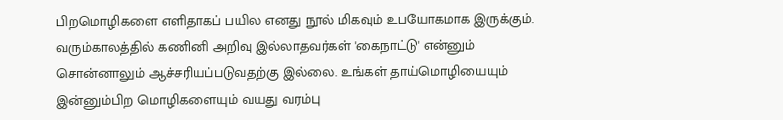பிறமொழிகளை எளிதாகப் பயில எனது நூல் மிகவும் உபயோகமாக இருக்கும். வரும்காலத்தில் கணினி அறிவு இல்லாதவர்கள் 'கைநாட்டு' என்னும் சொன்னாலும் ஆச்சரியப்படுவதற்கு இல்லை. உங்கள் தாய்மொழியையும் இன்னும்பிற மொழிகளையும் வயது வரம்பு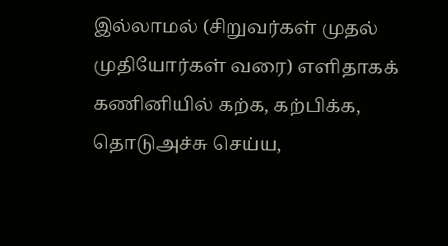இல்லாமல் (சிறுவர்கள் முதல் முதியோர்கள் வரை) எளிதாகக் கணினியில் கற்க, கற்பிக்க, தொடுஅச்சு செய்ய,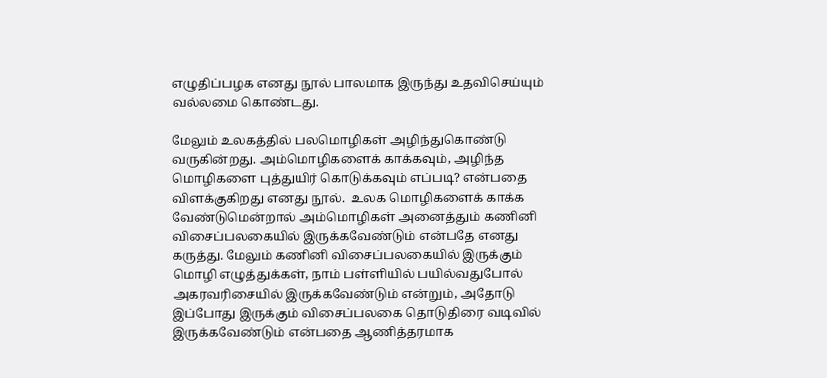எழுதிப்பழக எனது நூல் பாலமாக இருந்து உதவிசெய்யும் வல்லமை கொண்டது.

மேலும் உலகத்தில் பலமொழிகள் அழிந்துகொண்டு வருகின்றது. அம்மொழிகளைக் காக்கவும், அழிந்த மொழிகளை புத்துயிர் கொடுக்கவும் எப்படி? என்பதை விளக்குகிறது எனது நூல்.  உலக மொழிகளைக் காக்க வேண்டுமென்றால் அம்மொழிகள் அனைத்தும் கணினி விசைப்பலகையில் இருக்கவேண்டும் என்பதே எனது கருத்து. மேலும் கணினி விசைப்பலகையில் இருக்கும் மொழி எழுத்துக்கள், நாம் பள்ளியில் பயில்வதுபோல் அகரவரிசையில் இருக்கவேண்டும் என்றும், அதோடு இப்போது இருக்கும் விசைப்பலகை தொடுதிரை வடிவில் இருக்கவேண்டும் என்பதை ஆணித்தரமாக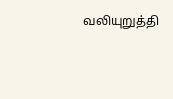வலியுறுத்தி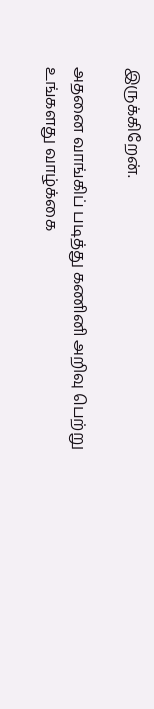இருக்கிறேன்.

அதனை வாங்கிப் படித்து கணினி அறிவு பெற்று உங்களது வாழ்க்கை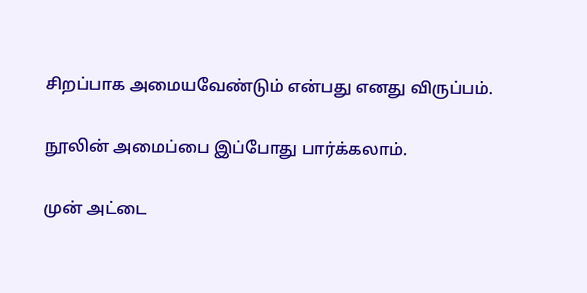சிறப்பாக அமையவேண்டும் என்பது எனது விருப்பம்.

நூலின் அமைப்பை இப்போது பார்க்கலாம்.

முன் அட்டை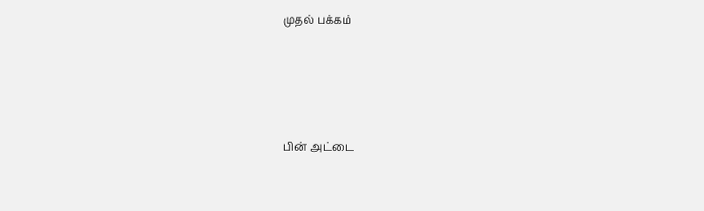முதல் பக்கம்





பின் அட்டை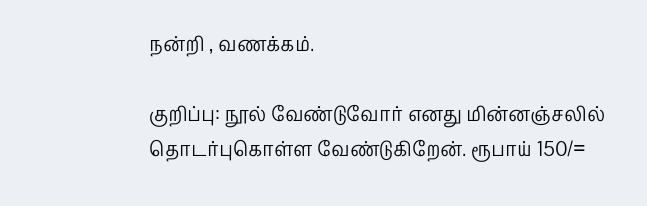நன்றி , வணக்கம்.

குறிப்பு: நூல் வேண்டுவோர் எனது மின்னஞ்சலில் தொடர்புகொள்ள வேண்டுகிறேன். ரூபாய் 150/=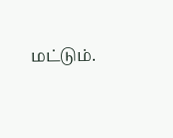மட்டும்.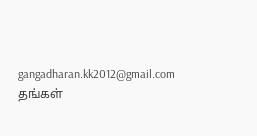gangadharan.kk2012@gmail.com
தங்கள்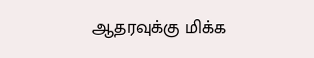ஆதரவுக்கு மிக்க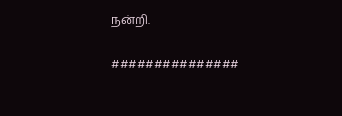நன்றி.

###############